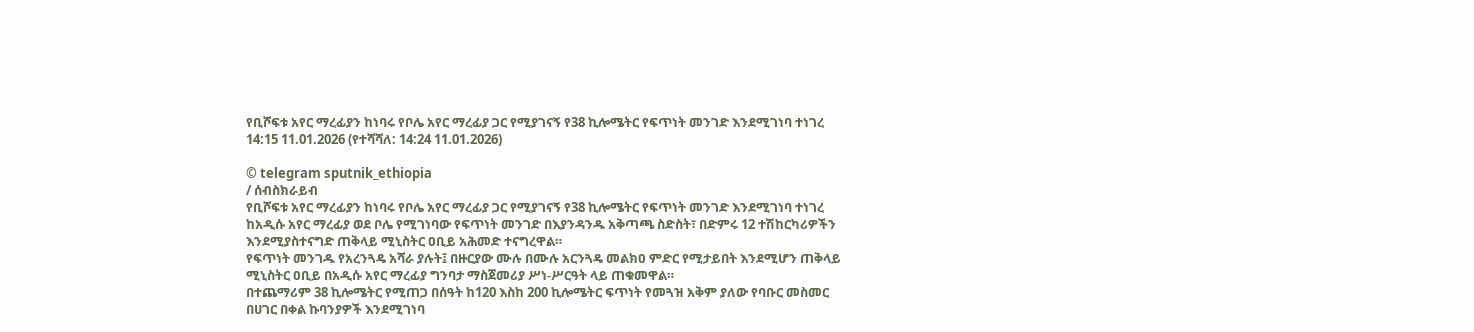የቢሾፍቱ አየር ማረፊያን ከነባሩ የቦሌ አየር ማረፊያ ጋር የሚያገናኝ የ38 ኪሎሜትር የፍጥነት መንገድ እንደሚገነባ ተነገረ
14:15 11.01.2026 (የተሻሻለ: 14:24 11.01.2026)

© telegram sputnik_ethiopia
/ ሰብስክራይብ
የቢሾፍቱ አየር ማረፊያን ከነባሩ የቦሌ አየር ማረፊያ ጋር የሚያገናኝ የ38 ኪሎሜትር የፍጥነት መንገድ እንደሚገነባ ተነገረ
ከአዲሱ አየር ማረፊያ ወደ ቦሌ የሚገነባው የፍጥነት መንገድ በእያንዳንዱ አቅጣጫ ስድስት፣ በድምሩ 12 ተሽከርካሪዎችን እንደሚያስተናግድ ጠቅላይ ሚኒስትር ዐቢይ አሕመድ ተናግረዋል።
የፍጥነት መንገዱ የአረንጓዴ አሻራ ያሉት፤ በዙርያው ሙሉ በሙሉ አርንጓዴ መልክዐ ምድር የሚታይበት እንደሚሆን ጠቅላይ ሚኒስትር ዐቢይ በአዲሱ አየር ማረፊያ ግንባታ ማስጀመሪያ ሥነ-ሥርዓት ላይ ጠቁመዋል።
በተጨማሪም 38 ኪሎሜትር የሚጠጋ በሰዓት ከ120 እስከ 200 ኪሎሜትር ፍጥነት የመጓዝ አቅም ያለው የባቡር መስመር በሀገር በቀል ኩባንያዎች እንደሚገነባ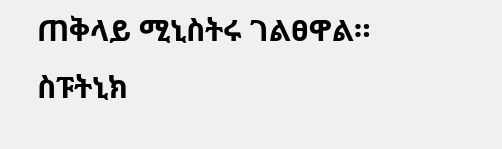ጠቅላይ ሚኒስትሩ ገልፀዋል።
ስፑትኒክ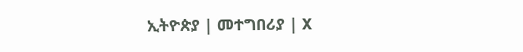ኢትዮጵያ | መተግበሪያ | X